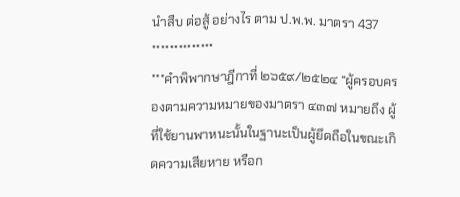นำสืบ ต่อสู้ อย่างไร ตาม ป.พ.พ. มาตรา 437
**************
***คำพิพากษาฎีกาที่ ๒๖๕๙/๒๕๒๔ “ผู้ครอบครองตามความหมายของมาตรา ๔๓๗ หมายถึง ผู้ที่ใช้ยานพาหนะนั้นในฐานะเป็นผู้ยึดถือในขณะเกิดความเสียหาย หรือก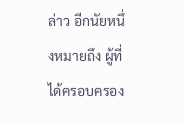ล่าว อีกนัยหนึ่งหมายถึง ผู้ที่ได้ครอบครอง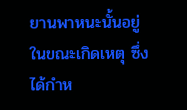ยานพาหนะนั้นอยู่ในขณะเกิดเหตุ ซึ่งได้กำห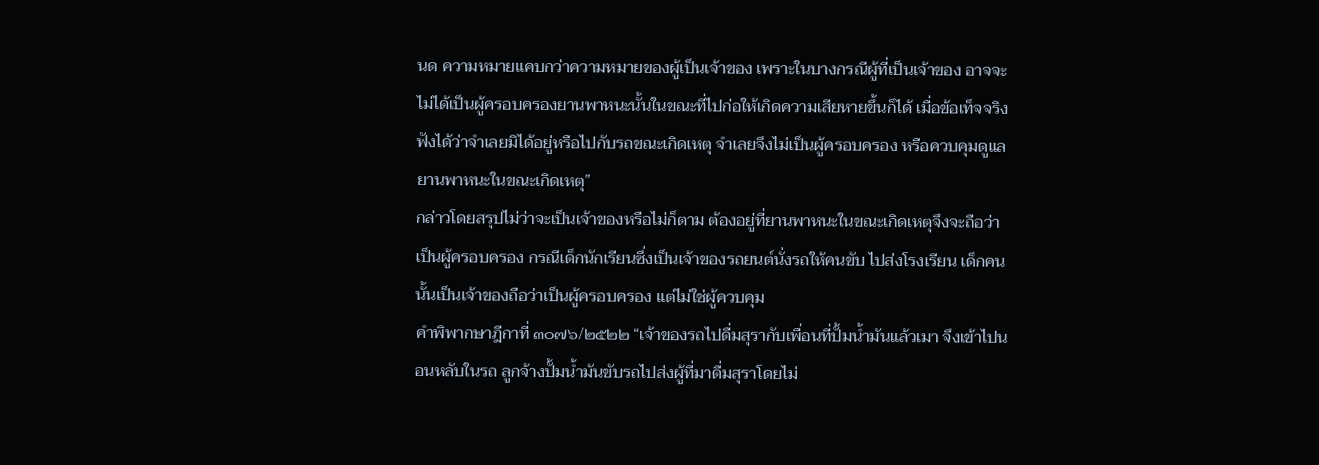นด ความหมายแคบกว่าความหมายของผู้เป็นเจ้าของ เพราะในบางกรณีผู้ที่เป็นเจ้าของ อาจจะไม่ได้เป็นผู้ครอบครองยานพาหนะนั้นในขณะที่ไปก่อให้เกิดความเสียหายขึ้นก็ได้ เมื่อข้อเท็จจริงฟังได้ว่าจำเลยมิได้อยู่หรือไปกับรถขณะเกิดเหตุ จำเลยจึงไม่เป็นผู้ครอบครอง หรือควบคุมดูแลยานพาหนะในขณะเกิดเหตุ”
กล่าวโดยสรุปไม่ว่าจะเป็นเจ้าของหรือไม่ก็ตาม ต้องอยู่ที่ยานพาหนะในขณะเกิดเหตุจึงจะถือว่าเป็นผู้ครอบครอง กรณีเด็กนักเรียนซึ่งเป็นเจ้าของรถยนต์นั่งรถให้คนขับ ไปส่งโรงเรียน เด็กคนนั้นเป็นเจ้าของถือว่าเป็นผู้ครอบครอง แต่ไม่ใช่ผู้ควบคุม
คำพิพากษาฎีกาที่ ๓๐๗๖/๒๕๒๒ “เจ้าของรถไปดื่มสุรากับเพื่อนที่ปั้มน้ำมันแล้วเมา จึงเข้าไปนอนหลับในรถ ลูกจ้างปั้มน้ำมันขับรถไปส่งผู้ที่มาดื่มสุราโดยไม่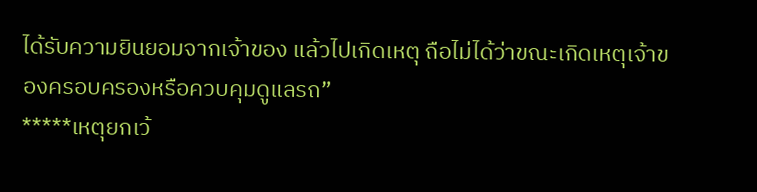ได้รับความยินยอมจากเจ้าของ แล้วไปเกิดเหตุ ถือไม่ได้ว่าขณะเกิดเหตุเจ้าของครอบครองหรือควบคุมดูแลรถ”
*****เหตุยกเว้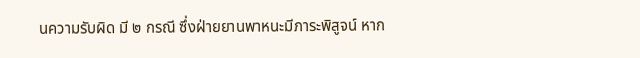นความรับผิด มี ๒ กรณี ซึ่งฝ่ายยานพาหนะมีภาระพิสูจน์ หาก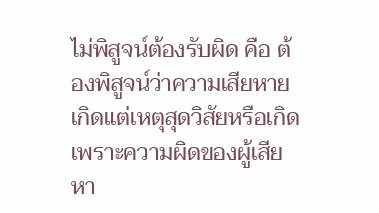ไม่พิสูจน์ต้องรับผิด คือ ต้องพิสูจน์ว่าความเสียหายเกิดแต่เหตุสุดวิสัยหรือเกิดเพราะความผิดของผู้เสียหา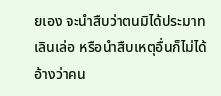ยเอง จะนำสืบว่าตนมิได้ประมาทเลินเล่อ หรือนำสืบเหตุอื่นก็ไม่ได้ อ้างว่าคน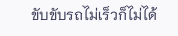ขับขับรถไม่เร็วก็ไม่ได้